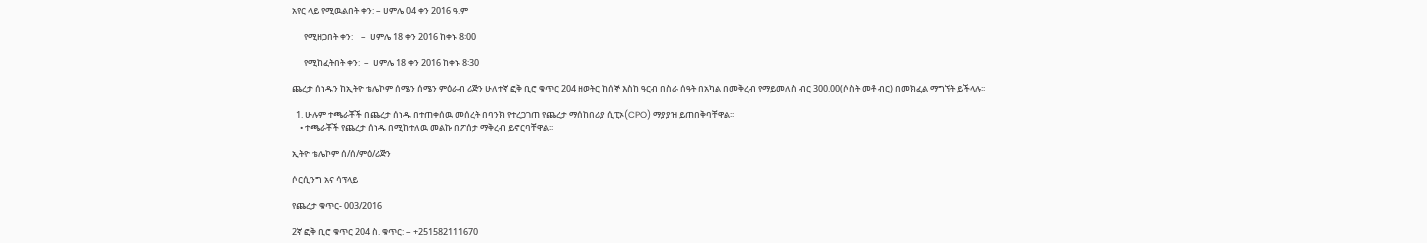አየር ላይ የሚዉልበት ቀን: – ሀምሌ 04 ቀን 2016 ዓ.ም

      የሚዘጋበት ቀን:    –  ሀምሌ 18 ቀን 2016 ከቀኑ 8፡00

      የሚከፈትበት ቀን:  –  ሀምሌ 18 ቀን 2016 ከቀኑ 8፡30

ጨረታ ሰነዱን ከኢትዮ ቴሌኮም ሰሜን ሰሜን ምዕራብ ሪጅን ሁለተኛ ፎቅ ቢሮ ቁጥር 204 ዘወትር ከሰኞ እስከ ዓርብ በስራ ሰዓት በአካል በመቅረብ የማይመለስ ብር 300.00(ሶስት መቶ ብር) በመክፈል ማግኘት ይችላሉ፡፡

  1. ሁሉም ተጫራቾች በጨረታ ሰነዱ በተጠቀሰዉ መሰረት በባንክ የተረጋገጠ የጨረታ ማሰከበሪያ ሲፒኦ(CPO) ማያያዝ ይጠበቅባቸዋል፡፡
    • ተጫራቾች የጨረታ ሰነዱ በሚከተለዉ መልኩ በፖሰታ ማቅረብ ይኖርባቸዋል፡፡

ኢትዮ ቴሌኮም ሰ/ሰ/ምዕ/ሪጅን

ሶርሲንግ አና ሳፕላይ

የጨረታ ቁጥር- 003/2016

2ኛ ፎቅ ቢሮ ቁጥር 204 ስ. ቁጥር: – +251582111670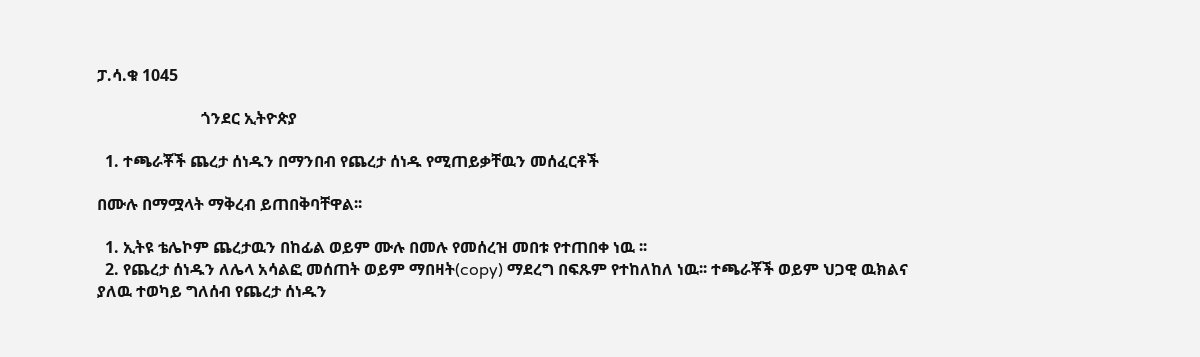ፓ.ሳ.ቁ 1045

                          ጎንደር ኢትዮጵያ

  1. ተጫራቾች ጨረታ ሰነዱን በማንበብ የጨረታ ሰነዱ የሚጠይቃቸዉን መሰፈርቶች

በሙሉ በማሟላት ማቅረብ ይጠበቅባቸዋል፡፡

  1. ኢትዩ ቴሌኮም ጨረታዉን በከፊል ወይም ሙሉ በመሉ የመሰረዝ መበቱ የተጠበቀ ነዉ ፡፡
  2. የጨረታ ሰነዱን ለሌላ አሳልፎ መሰጠት ወይም ማበዛት(copy) ማደረግ በፍጹም የተከለከለ ነዉ፡፡ ተጫራቾች ወይም ህጋዊ ዉክልና ያለዉ ተወካይ ግለሰብ የጨረታ ሰነዱን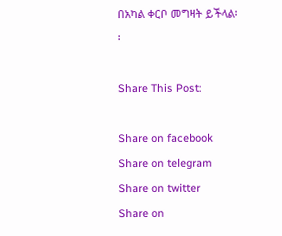በአካል ቀርቦ መግዛት ይችላል፡፡

Share This Post:

Share on facebook
Share on telegram
Share on twitter
Share on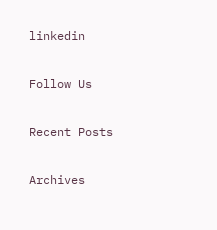linkedin

Follow Us

Recent Posts

Archives